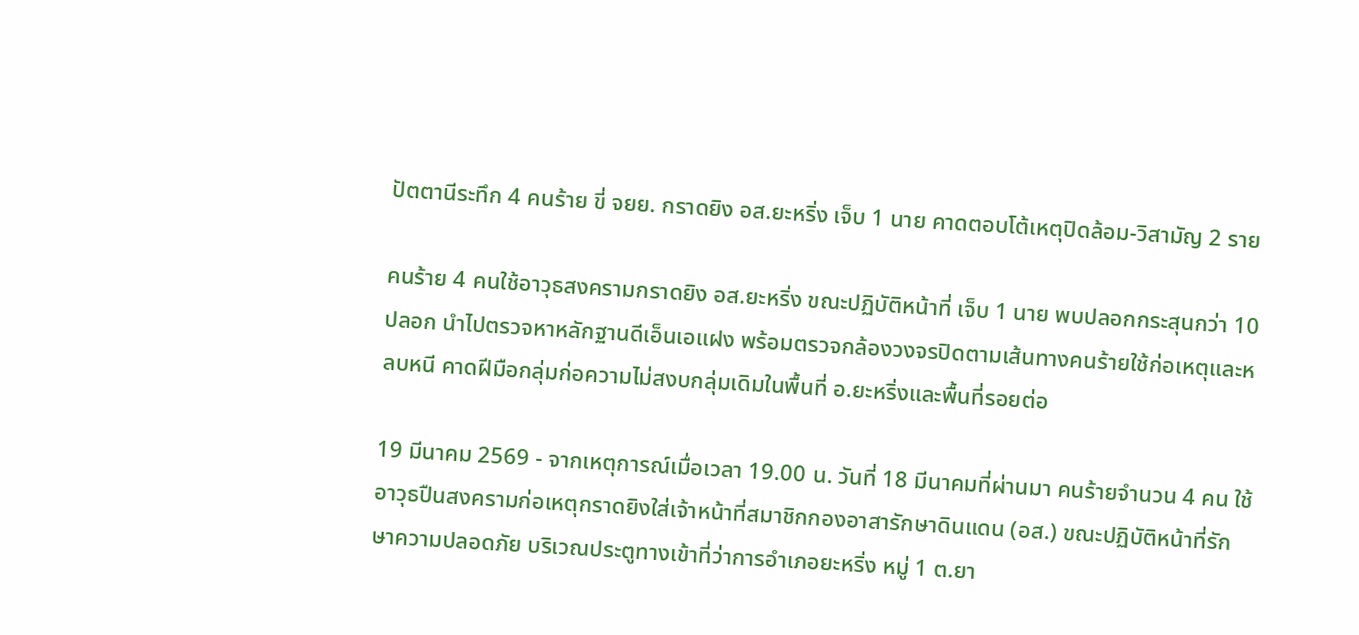ปัตตานีระทึก 4 คนร้าย ขี่ จยย. กราดยิง อส.ยะหริ่ง เจ็บ 1 นาย คาดตอบโต้เหตุปิดล้อม-วิสามัญ 2 ราย

คนร้าย 4 คนใช้อาวุธสงครามกราดยิง อส.ยะหริ่ง ขณะปฏิบัติหน้าที่ เจ็บ 1 นาย พบปลอกกระสุนกว่า 10 ปลอก นำไปตรวจหาหลักฐานดีเอ็นเอแฝง พร้อมตรวจกล้องวงจรปิดตามเส้นทางคนร้ายใช้ก่อเหตุและหลบหนี คาดฝีมือกลุ่มก่อความไม่สงบกลุ่มเดิมในพื้นที่ อ.ยะหริ่งและพื้นที่รอยต่อ

19 มีนาคม 2569 - จากเหตุการณ์เมื่อเวลา 19.00 น. วันที่ 18 มีนาคมที่ผ่านมา คนร้ายจำนวน 4 คน ใช้อาวุธปืนสงครามก่อเหตุกราดยิงใส่เจ้าหน้าที่สมาชิกกองอาสารักษาดินแดน (อส.) ขณะปฏิบัติหน้าที่รักษาความปลอดภัย บริเวณประตูทางเข้าที่ว่าการอำเภอยะหริ่ง หมู่ 1 ต.ยา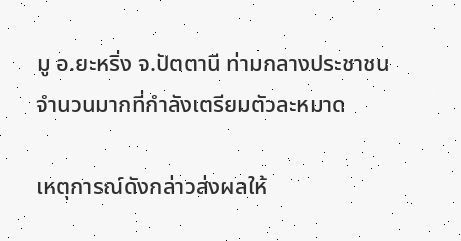มู อ.ยะหริ่ง จ.ปัตตานี ท่ามกลางประชาชนจำนวนมากที่กำลังเตรียมตัวละหมาด

เหตุการณ์ดังกล่าวส่งผลให้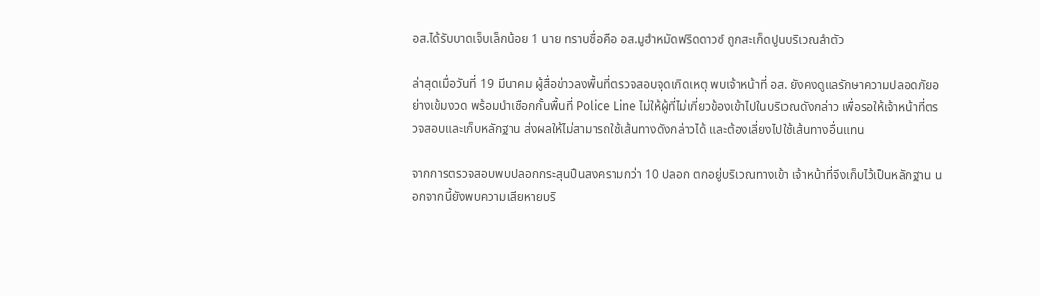อส.ได้รับบาดเจ็บเล็กน้อย 1 นาย ทราบชื่อคือ อส.มูฮำหมัดฟริดดาวซ์ ถูกสะเก็ดปูนบริเวณลำตัว

ล่าสุดเมื่อวันที่ 19 มีนาคม ผู้สื่อข่าวลงพื้นที่ตรวจสอบจุดเกิดเหตุ พบเจ้าหน้าที่ อส. ยังคงดูแลรักษาความปลอดภัยอย่างเข้มงวด พร้อมนำเชือกกั้นพื้นที่ Police Line ไม่ให้ผู้ที่ไม่เกี่ยวข้องเข้าไปในบริเวณดังกล่าว เพื่อรอให้เจ้าหน้าที่ตรวจสอบและเก็บหลักฐาน ส่งผลให้ไม่สามารถใช้เส้นทางดังกล่าวได้ และต้องเลี่ยงไปใช้เส้นทางอื่นแทน

จากการตรวจสอบพบปลอกกระสุนปืนสงครามกว่า 10 ปลอก ตกอยู่บริเวณทางเข้า เจ้าหน้าที่จึงเก็บไว้เป็นหลักฐาน นอกจากนี้ยังพบความเสียหายบริ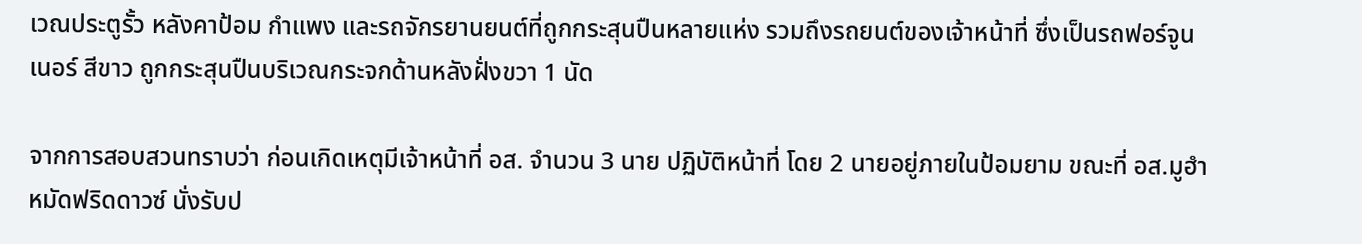เวณประตูรั้ว หลังคาป้อม กำแพง และรถจักรยานยนต์ที่ถูกกระสุนปืนหลายแห่ง รวมถึงรถยนต์ของเจ้าหน้าที่ ซึ่งเป็นรถฟอร์จูนเนอร์ สีขาว ถูกกระสุนปืนบริเวณกระจกด้านหลังฝั่งขวา 1 นัด

จากการสอบสวนทราบว่า ก่อนเกิดเหตุมีเจ้าหน้าที่ อส. จำนวน 3 นาย ปฏิบัติหน้าที่ โดย 2 นายอยู่ภายในป้อมยาม ขณะที่ อส.มูฮำหมัดฟริดดาวซ์ นั่งรับป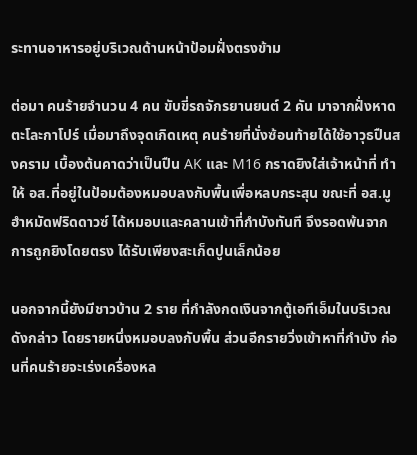ระทานอาหารอยู่บริเวณด้านหน้าป้อมฝั่งตรงข้าม

ต่อมา คนร้ายจำนวน 4 คน ขับขี่รถจักรยานยนต์ 2 คัน มาจากฝั่งหาดตะโละกาโปร์ เมื่อมาถึงจุดเกิดเหตุ คนร้ายที่นั่งซ้อนท้ายได้ใช้อาวุธปืนสงคราม เบื้องต้นคาดว่าเป็นปืน AK และ M16 กราดยิงใส่เจ้าหน้าที่ ทำให้ อส.ที่อยู่ในป้อมต้องหมอบลงกับพื้นเพื่อหลบกระสุน ขณะที่ อส.มูฮำหมัดฟริดดาวซ์ ได้หมอบและคลานเข้าที่กำบังทันที จึงรอดพ้นจากการถูกยิงโดยตรง ได้รับเพียงสะเก็ดปูนเล็กน้อย

นอกจากนี้ยังมีชาวบ้าน 2 ราย ที่กำลังกดเงินจากตู้เอทีเอ็มในบริเวณดังกล่าว โดยรายหนึ่งหมอบลงกับพื้น ส่วนอีกรายวิ่งเข้าหาที่กำบัง ก่อนที่คนร้ายจะเร่งเครื่องหล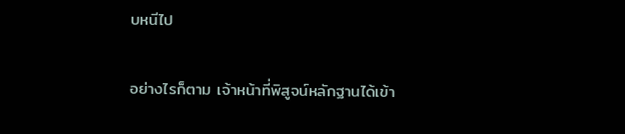บหนีไป

อย่างไรก็ตาม เจ้าหน้าที่พิสูจน์หลักฐานได้เข้า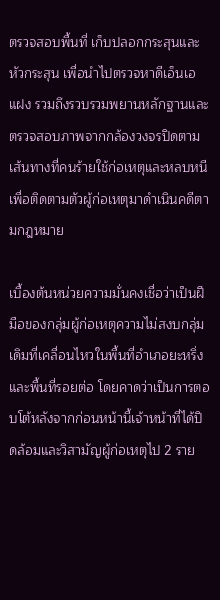ตรวจสอบพื้นที่ เก็บปลอกกระสุนและหัวกระสุน เพื่อนำไปตรวจหาดีเอ็นเอแฝง รวมถึงรวบรวมพยานหลักฐานและตรวจสอบภาพจากกล้องวงจรปิดตามเส้นทางที่คนร้ายใช้ก่อเหตุและหลบหนี เพื่อติดตามตัวผู้ก่อเหตุมาดำเนินคดีตามกฎหมาย

เบื้องต้นหน่วยความมั่นคงเชื่อว่าเป็นฝีมือของกลุ่มผู้ก่อเหตุความไม่สงบกลุ่มเดิมที่เคลื่อนไหวในพื้นที่อำเภอยะหริ่งและพื้นที่รอยต่อ โดยคาดว่าเป็นการตอบโต้หลังจากก่อนหน้านี้เจ้าหน้าที่ได้ปิดล้อมและวิสามัญผู้ก่อเหตุไป 2 ราย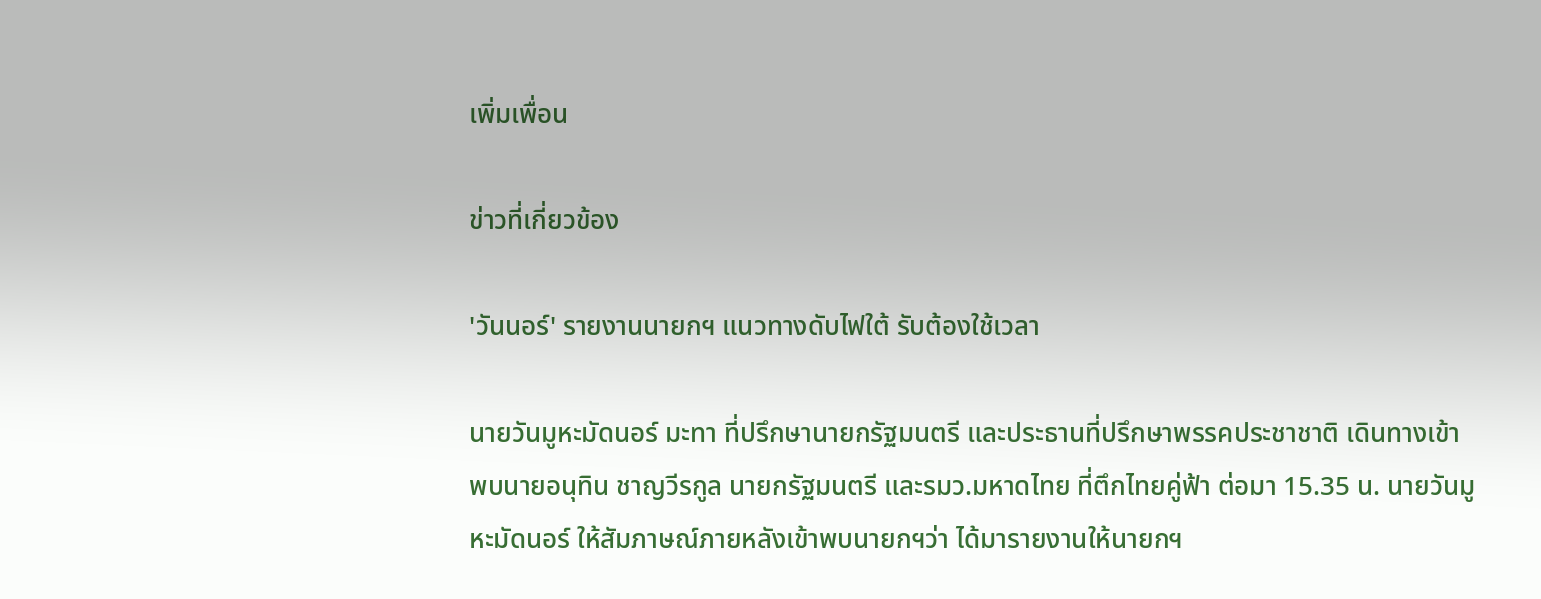เพิ่มเพื่อน

ข่าวที่เกี่ยวข้อง

'วันนอร์' รายงานนายกฯ แนวทางดับไฟใต้ รับต้องใช้เวลา

นายวันมูหะมัดนอร์ มะทา ที่ปรึกษานายกรัฐมนตรี และประธานที่ปรึกษาพรรคประชาชาติ เดินทางเข้าพบนายอนุทิน ชาญวีรกูล นายกรัฐมนตรี และรมว.มหาดไทย ที่ตึกไทยคู่ฟ้า ต่อมา 15.35 น. นายวันมูหะมัดนอร์ ให้สัมภาษณ์ภายหลังเข้าพบนายกฯว่า ได้มารายงานให้นายกฯ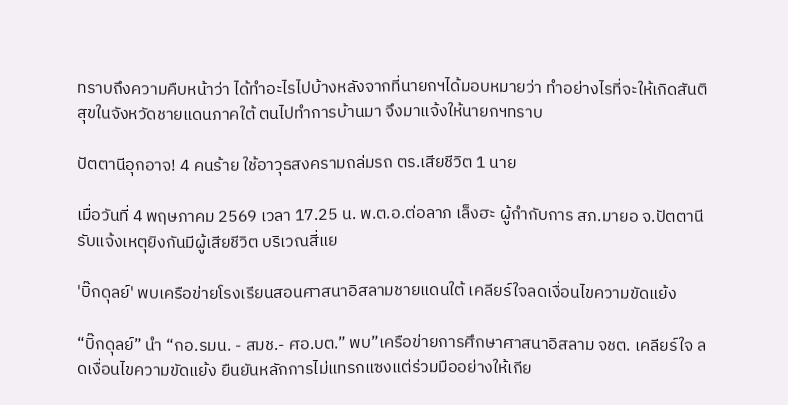ทราบถึงความคืบหน้าว่า ได้ทำอะไรไปบ้างหลังจากที่นายกฯได้มอบหมายว่า ทำอย่างไรที่จะให้เกิดสันติสุขในจังหวัดชายแดนภาคใต้ ตนไปทำการบ้านมา จึงมาแจ้งให้นายกฯทราบ

ปัตตานีอุกอาจ! 4 คนร้าย ใช้อาวุธสงครามถล่มรถ ตร.เสียชีวิต 1 นาย

เมื่อวันที่ 4 พฤษภาคม 2569 เวลา 17.25 น. พ.ต.อ.ต่อลาภ เล็งฮะ ผู้กำกับการ สภ.มายอ จ.ปัตตานี รับแจ้งเหตุยิงกันมีผู้เสียชีวิต บริเวณสี่แย

'บิ๊กดุลย์' พบเครือข่ายโรงเรียนสอนศาสนาอิสลามชายแดนใต้ เคลียร์ใจลดเงื่อนไขความขัดแย้ง

“บิ๊กดุลย์” นำ “กอ.รมน. - สมช.- ศอ.บต.” พบ”เครือข่ายการศึกษาศาสนาอิสลาม จชต. เคลียร์ใจ ลดเงื่อนไขความขัดแย้ง ยืนยันหลักการไม่แทรกแซงแต่ร่วมมืออย่างให้เกีย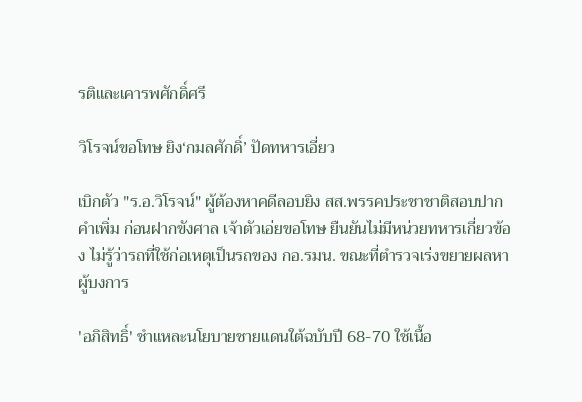รติและเคารพศักดิ์ศรี

วิโรจน์ขอโทษ ยิง‘กมลศักดิ์’ ปัดทหารเอี่ยว

เบิกตัว "ร.อ.วิโรจน์" ผู้ต้องหาคดีลอบยิง สส.พรรคประชาชาติสอบปากคำเพิ่ม ก่อนฝากขังศาล เจ้าตัวเอ่ยขอโทษ ยืนยันไม่มีหน่วยทหารเกี่ยวข้อง ไม่รู้ว่ารถที่ใช้ก่อเหตุเป็นรถของ กอ.รมน. ขณะที่ตำรวจเร่งขยายผลหาผู้บงการ

'อภิสิทธิ์' ชำแหละนโยบายชายแดนใต้ฉบับปี 68-70 ใช้เนื้อ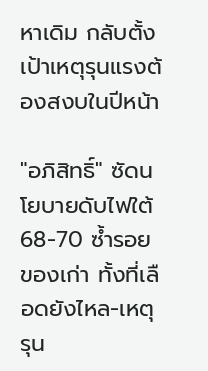หาเดิม กลับตั้งเป้าเหตุรุนแรงต้องสงบในปีหน้า

"อภิสิทธิ์" ซัดนโยบายดับไฟใต้ 68-70 ซ้ำรอยของเก่า ทั้งที่เลือดยังไหล-เหตุรุน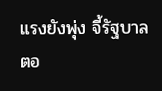แรงยังพุ่ง จี้รัฐบาลตอ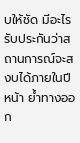บให้ชัด มีอะไรรับประกันว่าสถานการณ์จะสงบได้ภายในปีหน้า ย้ำทางออก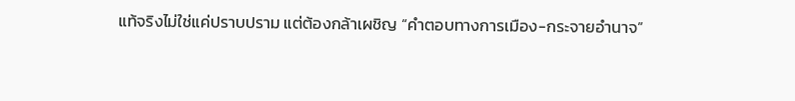แท้จริงไม่ใช่แค่ปราบปราม แต่ต้องกล้าเผชิญ “คำตอบทางการเมือง-กระจายอำนาจ”